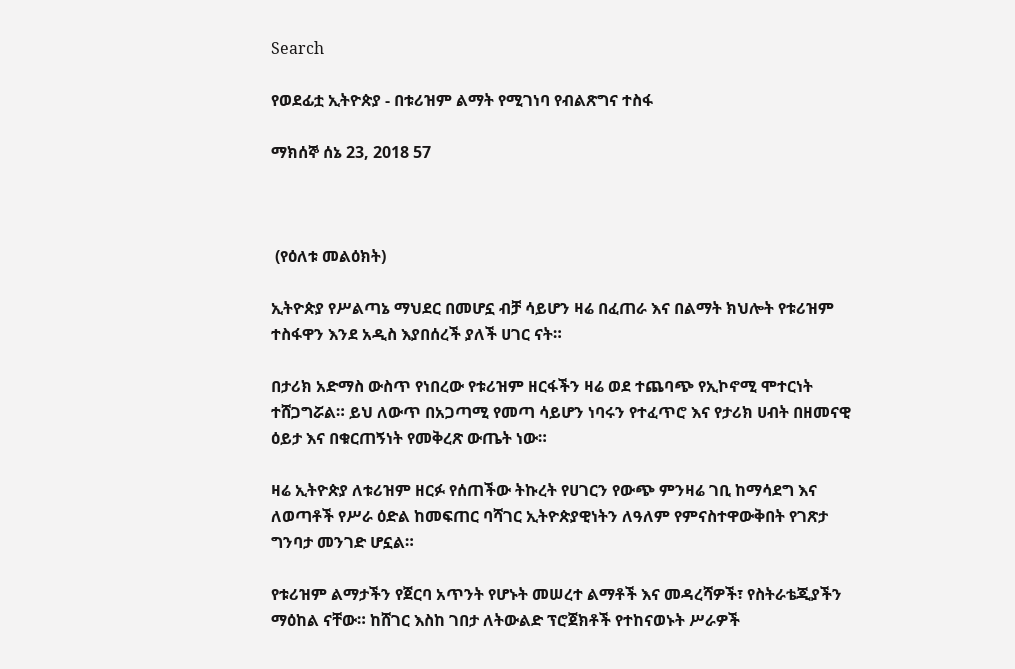Search

የወደፊቷ ኢትዮጵያ - በቱሪዝም ልማት የሚገነባ የብልጽግና ተስፋ

ማክሰኞ ሰኔ 23, 2018 57



 (የዕለቱ መልዕክት)

ኢትዮጵያ የሥልጣኔ ማህደር በመሆኗ ብቻ ሳይሆን ዛሬ በፈጠራ እና በልማት ክህሎት የቱሪዝም ተስፋዋን እንደ አዲስ እያበሰረች ያለች ሀገር ናት።

በታሪክ አድማስ ውስጥ የነበረው የቱሪዝም ዘርፋችን ዛሬ ወደ ተጨባጭ የኢኮኖሚ ሞተርነት ተሸጋግሯል። ይህ ለውጥ በአጋጣሚ የመጣ ሳይሆን ነባሩን የተፈጥሮ እና የታሪክ ሀብት በዘመናዊ ዕይታ እና በቁርጠኝነት የመቅረጽ ውጤት ነው።

ዛሬ ኢትዮጵያ ለቱሪዝም ዘርፉ የሰጠችው ትኩረት የሀገርን የውጭ ምንዛሬ ገቢ ከማሳደግ እና ለወጣቶች የሥራ ዕድል ከመፍጠር ባሻገር ኢትዮጵያዊነትን ለዓለም የምናስተዋውቅበት የገጽታ ግንባታ መንገድ ሆኗል።

የቱሪዝም ልማታችን የጀርባ አጥንት የሆኑት መሠረተ ልማቶች እና መዳረሻዎች፣ የስትራቴጂያችን ማዕከል ናቸው። ከሸገር እስከ ገበታ ለትውልድ ፕሮጀክቶች የተከናወኑት ሥራዎች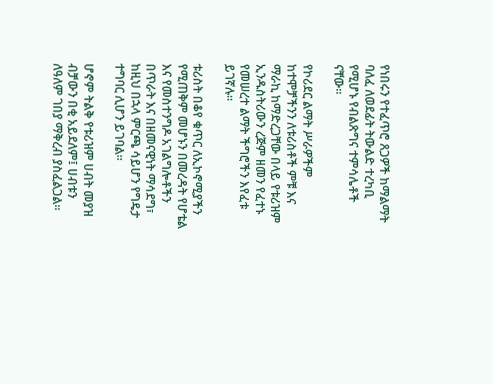የነበሩን የተፈጥሮ ጸጋዎች ከማልማት ባለፈ ለወደፊት ትውልድ ተረካቢ የሚሆኑ የብልጽግና ተምሳሌቶች ናቸው።

የኮሪደር ልማት ሥራዎችም ከተሞቻችንን ለቱሪስቶች ምቹ እና ማራኪ ከማድረጋቸው በላይ የቱሪዝም ኢንዱስትሪውን ረጅም ዘመን የፈተኑ የመሠረተ ልማት ችግሮችን እየፈቱ ይገኛሉ።

ቱሪስት በቆየ ቁጥር ለኢኮኖሚያችን የሚጠቅም መሆኑን በመረዳት የሆቴል እና የመስተንግዶ አገልግሎቶችን በጥራት እና በዘመናዊነት ማሳደግ፣ ከዚህ በኋላ ምርጫ ሳይሆን የግዴታ ተግባር ሊሆን ይገባል።

ሆኖም ትልቅ የቱሪዝም ሀብት መያዝ ብቻውን በቂ አይደለም፤ ሀብቱን ለዓለም ገበያ ማቅረብ ያስፈልጋል።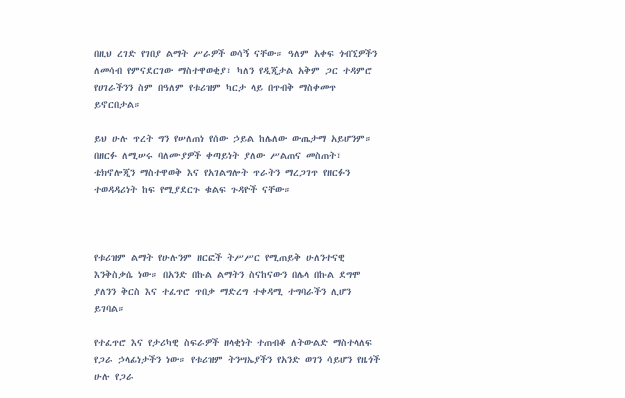በዚህ ረገድ የገበያ ልማት ሥራዎች ወሳኝ ናቸው። ዓለም አቀፍ ጎብኚዎችን ለመሳብ የምናደርገው ማስተዋወቂያ፣ ካለን የዲጂታል አቅም ጋር ተዳምሮ የሀገራችንን ስም በዓለም የቱሪዝም ካርታ ላይ በጥብቅ ማስቀመጥ ይኖርበታል።

ይህ ሁሉ ጥረት ግን የሠለጠነ የሰው ኃይል ከሌለው ውጤታማ አይሆንም። በዘርፉ ለሚሠሩ ባለሙያዎች ቀጣይነት ያለው ሥልጠና መስጠት፣ ቴክኖሎጂን ማስተዋወቅ እና የአገልግሎት ጥራትን ማረጋገጥ የዘርፉን ተወዳዳሪነት ከፍ የሚያደርጉ ቁልፍ ጉዳዮች ናቸው።



የቱሪዝም ልማት የሁሉንም ዘርፎች ትሥሥር የሚጠይቅ ሁለንተናዊ እንቅስቃሴ ነው። በአንድ በኩል ልማትን ስናከናውን በሌላ በኩል ደግሞ ያለንን ቅርስ እና ተፈጥሮ ጥበቃ ማድረግ ተቀዳሚ ተግባራችን ሊሆን ይገባል።

የተፈጥሮ እና የታሪካዊ ስፍራዎች ዘላቂነት ተጠብቆ ለትውልድ ማስተላለፍ የጋራ ኃላፊነታችን ነው። የቱሪዝም ትንሣኤያችን የአንድ ወገን ሳይሆን የዜጎች ሁሉ የጋራ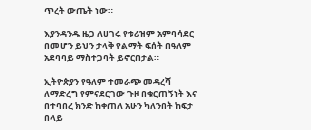ጥረት ውጤት ነው።

እያንዳንዱ ዜጋ ለሀገሩ የቱሪዝም አምባሳደር በመሆን ይህን ታላቅ የልማት ፍሰት በዓለም አደባባይ ማስተጋባት ይኖርበታል።

ኢትዮጵያን የዓለም ተመራጭ መዳረሻ ለማድረግ የምናደርገው ጉዞ በቁርጠኝነት እና በተባበረ ክንድ ከቀጠለ አሁን ካለንበት ከፍታ በላይ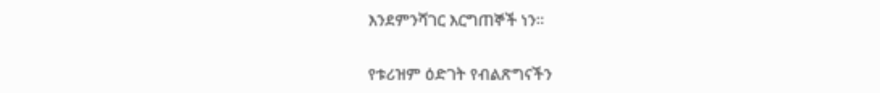እንደምንሻገር እርግጠኞች ነን።

የቱሪዝም ዕድገት የብልጽግናችን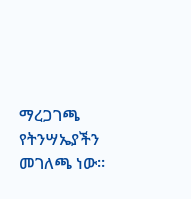ማረጋገጫ  የትንሣኤያችን መገለጫ ነው።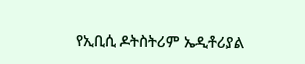የኢቢሲ ዶትስትሪም ኤዲቶሪያል